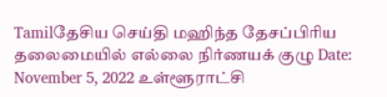Tamilதேசிய செய்தி மஹிந்த தேசப்பிரிய தலைமையில் எல்லை நிர்ணயக் குழு Date: November 5, 2022 உள்ளூராட்சி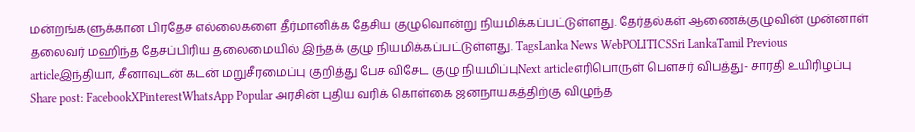மன்றங்களுக்கான பிரதேச எல்லைகளை தீர்மானிக்க தேசிய குழுவொன்று நியமிக்கப்பட்டுள்ளது. தேர்தல்கள் ஆணைக்குழுவின் முன்னாள் தலைவர் மஹிந்த தேசப்பிரிய தலைமையில் இந்தக் குழு நியமிக்கப்பட்டுள்ளது. TagsLanka News WebPOLITICSSri LankaTamil Previous articleஇந்தியா, சீனாவுடன் கடன் மறுசீரமைப்பு குறித்து பேச விசேட குழு நியமிப்புNext articleஎரிபொருள் பௌசர் விபத்து- சாரதி உயிரிழப்பு Share post: FacebookXPinterestWhatsApp Popular அரசின் புதிய வரிக் கொள்கை ஜனநாயகத்திற்கு விழுந்த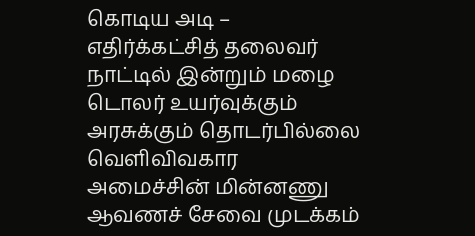கொடிய அடி – எதிர்க்கட்சித் தலைவர் நாட்டில் இன்றும் மழை டொலர் உயர்வுக்கும் அரசுக்கும் தொடர்பில்லை வெளிவிவகார அமைச்சின் மின்னணு ஆவணச் சேவை முடக்கம்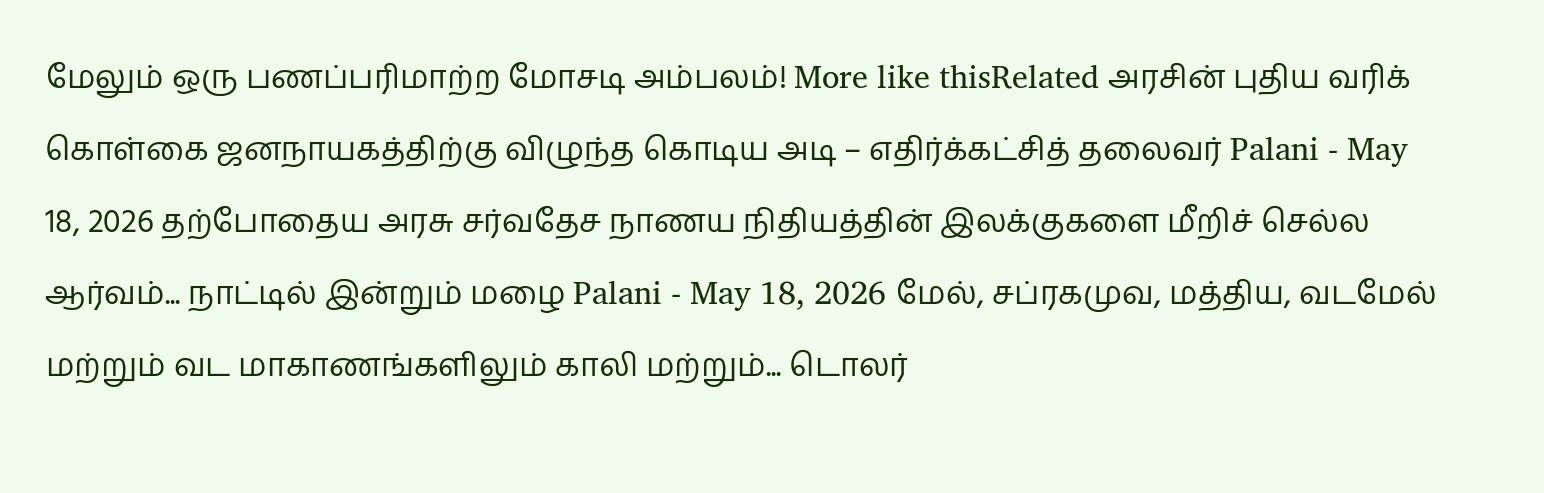மேலும் ஒரு பணப்பரிமாற்ற மோசடி அம்பலம்! More like thisRelated அரசின் புதிய வரிக் கொள்கை ஜனநாயகத்திற்கு விழுந்த கொடிய அடி – எதிர்க்கட்சித் தலைவர் Palani - May 18, 2026 தற்போதைய அரசு சர்வதேச நாணய நிதியத்தின் இலக்குகளை மீறிச் செல்ல ஆர்வம்... நாட்டில் இன்றும் மழை Palani - May 18, 2026 மேல், சப்ரகமுவ, மத்திய, வடமேல் மற்றும் வட மாகாணங்களிலும் காலி மற்றும்... டொலர்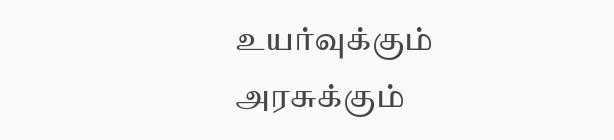உயர்வுக்கும் அரசுக்கும்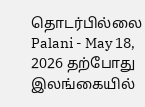தொடர்பில்லை Palani - May 18, 2026 தற்போது இலங்கையில்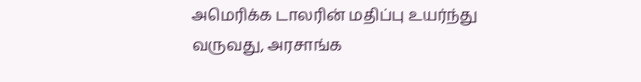அமெரிக்க டாலரின் மதிப்பு உயர்ந்து வருவது, அரசாங்க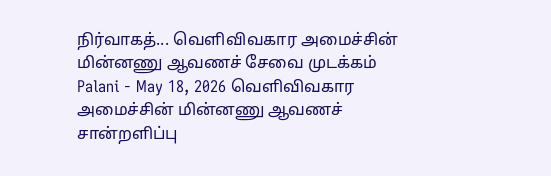நிர்வாகத்... வெளிவிவகார அமைச்சின் மின்னணு ஆவணச் சேவை முடக்கம் Palani - May 18, 2026 வெளிவிவகார அமைச்சின் மின்னணு ஆவணச் சான்றளிப்பு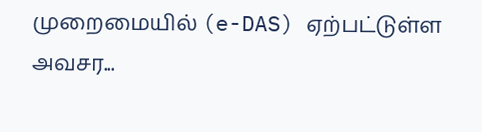முறைமையில் (e-DAS) ஏற்பட்டுள்ள அவசர...